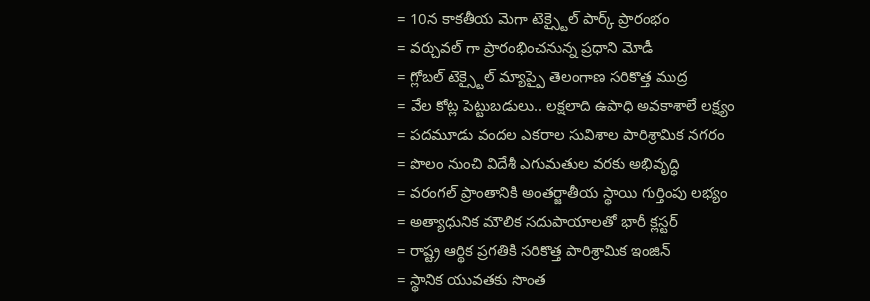= 10న కాకతీయ మెగా టెక్స్టైల్ పార్క్ ప్రారంభం
= వర్చువల్ గా ప్రారంభించనున్న ప్రధాని మోడీ
= గ్లోబల్ టెక్స్టైల్ మ్యాప్పై తెలంగాణ సరికొత్త ముద్ర
= వేల కోట్ల పెట్టుబడులు.. లక్షలాది ఉపాధి అవకాశాలే లక్ష్యం
= పదమూడు వందల ఎకరాల సువిశాల పారిశ్రామిక నగరం
= పొలం నుంచి విదేశీ ఎగుమతుల వరకు అభివృద్ధి
= వరంగల్ ప్రాంతానికి అంతర్జాతీయ స్థాయి గుర్తింపు లభ్యం
= అత్యాధునిక మౌలిక సదుపాయాలతో భారీ క్లస్టర్
= రాష్ట్ర ఆర్థిక ప్రగతికి సరికొత్త పారిశ్రామిక ఇంజిన్
= స్థానిక యువతకు సొంత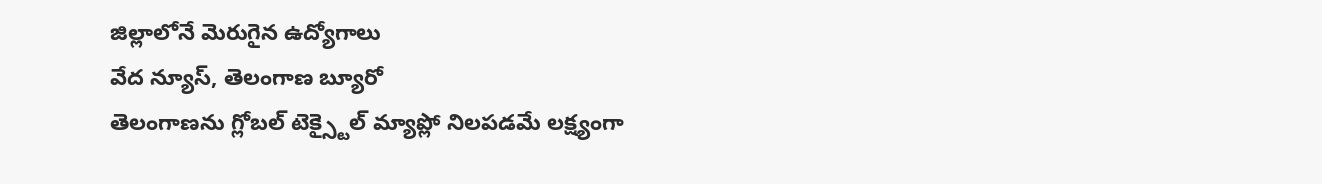జిల్లాలోనే మెరుగైన ఉద్యోగాలు
వేద న్యూస్, తెలంగాణ బ్యూరో
తెలంగాణను గ్లోబల్ టెక్స్టైల్ మ్యాప్లో నిలపడమే లక్ష్యంగా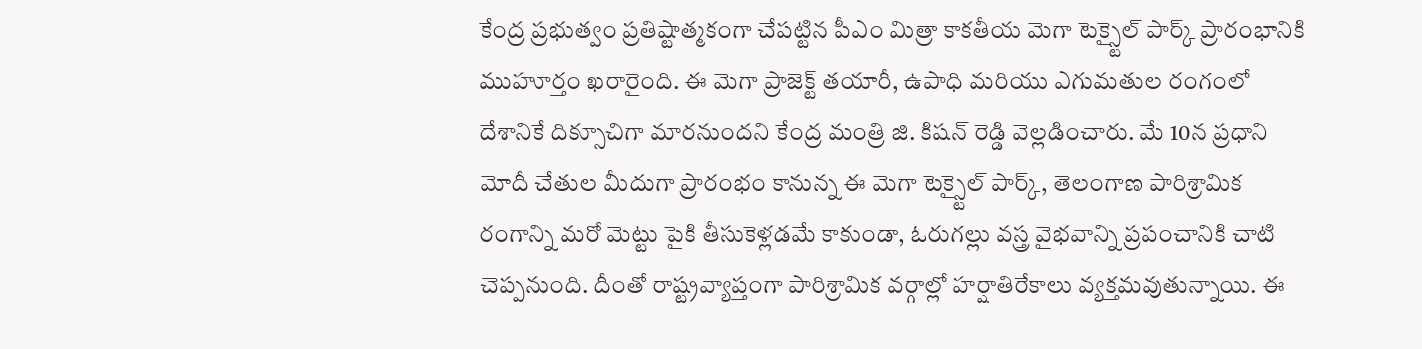కేంద్ర ప్రభుత్వం ప్రతిష్టాత్మకంగా చేపట్టిన పీఎం మిత్రా కాకతీయ మెగా టెక్స్టైల్ పార్క్ ప్రారంభానికి ముహూర్తం ఖరారైంది. ఈ మెగా ప్రాజెక్ట్ తయారీ, ఉపాధి మరియు ఎగుమతుల రంగంలో దేశానికే దిక్సూచిగా మారనుందని కేంద్ర మంత్రి జి. కిషన్ రెడ్డి వెల్లడించారు. మే 10న ప్రధాని మోదీ చేతుల మీదుగా ప్రారంభం కానున్న ఈ మెగా టెక్స్టైల్ పార్క్, తెలంగాణ పారిశ్రామిక రంగాన్ని మరో మెట్టు పైకి తీసుకెళ్లడమే కాకుండా, ఓరుగల్లు వస్త్ర వైభవాన్ని ప్రపంచానికి చాటి చెప్పనుంది. దీంతో రాష్ట్రవ్యాప్తంగా పారిశ్రామిక వర్గాల్లో హర్షాతిరేకాలు వ్యక్తమవుతున్నాయి. ఈ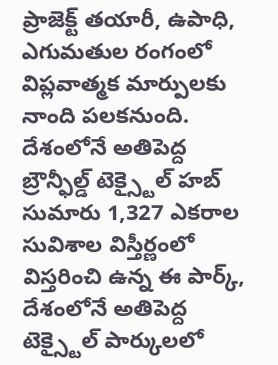ప్రాజెక్ట్ తయారీ, ఉపాధి, ఎగుమతుల రంగంలో విప్లవాత్మక మార్పులకు నాంది పలకనుంది.
దేశంలోనే అతిపెద్ద బ్రౌన్ఫీల్డ్ టెక్స్టైల్ హబ్
సుమారు 1,327 ఎకరాల సువిశాల విస్తీర్ణంలో విస్తరించి ఉన్న ఈ పార్క్, దేశంలోనే అతిపెద్ద టెక్స్టైల్ పార్కులలో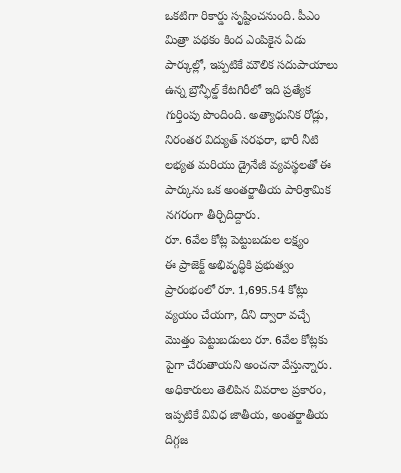ఒకటిగా రికార్డు సృష్టించనుంది. పీఎం మిత్రా పథకం కింద ఎంపికైన ఏడు పార్కుల్లో, ఇప్పటికే మౌలిక సదుపాయాలు ఉన్న బ్రౌన్ఫీల్డ్ కేటగిరీలో ఇది ప్రత్యేక గుర్తింపు పొందింది. అత్యాధునిక రోడ్లు, నిరంతర విద్యుత్ సరఫరా, భారీ నీటి లభ్యత మరియు డ్రైనేజీ వ్యవస్థలతో ఈ పార్కును ఒక అంతర్జాతీయ పారిశ్రామిక నగరంగా తీర్చిదిద్దారు.
రూ. 6వేల కోట్ల పెట్టుబడుల లక్ష్యం
ఈ ప్రాజెక్ట్ అభివృద్ధికి ప్రభుత్వం ప్రారంభంలో రూ. 1,695.54 కోట్లు వ్యయం చేయగా, దీని ద్వారా వచ్చే మొత్తం పెట్టుబడులు రూ. 6వేల కోట్లకు పైగా చేరుతాయని అంచనా వేస్తున్నారు. అధికారులు తెలిపిన వివరాల ప్రకారం, ఇప్పటికే వివిధ జాతీయ, అంతర్జాతీయ దిగ్గజ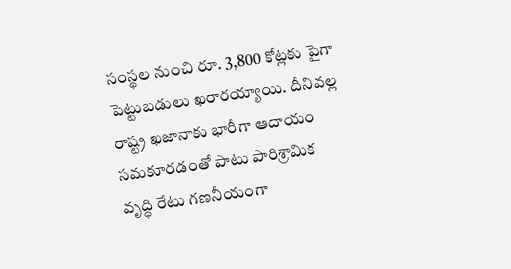సంస్థల నుంచి రూ. 3,800 కోట్లకు పైగా పెట్టుబడులు ఖరారయ్యాయి. దీనివల్ల రాష్ట్ర ఖజానాకు భారీగా ఆదాయం సమకూరడంతో పాటు పారిశ్రామిక వృద్ధి రేటు గణనీయంగా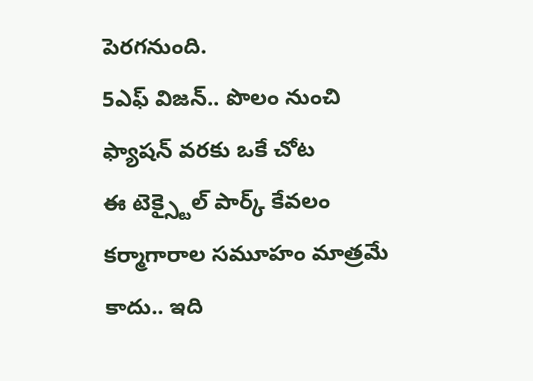పెరగనుంది.
5ఎఫ్ విజన్.. పొలం నుంచి ఫ్యాషన్ వరకు ఒకే చోట
ఈ టెక్స్టైల్ పార్క్ కేవలం కర్మాగారాల సమూహం మాత్రమే కాదు.. ఇది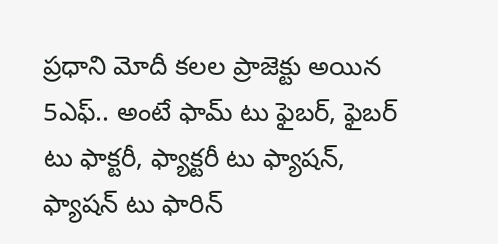ప్రధాని మోదీ కలల ప్రాజెక్టు అయిన 5ఎఫ్.. అంటే ఫామ్ టు ఫైబర్, ఫైబర్ టు ఫాక్టరీ, ఫ్యాక్టరీ టు ఫ్యాషన్, ఫ్యాషన్ టు ఫారిన్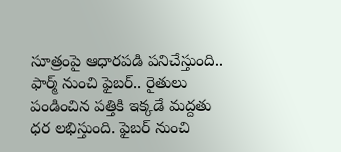సూత్రంపై ఆధారపడి పనిచేస్తుంది.. ఫార్మ్ నుంచి ఫైబర్.. రైతులు పండించిన పత్తికి ఇక్కడే మద్దతు ధర లభిస్తుంది. ఫైబర్ నుంచి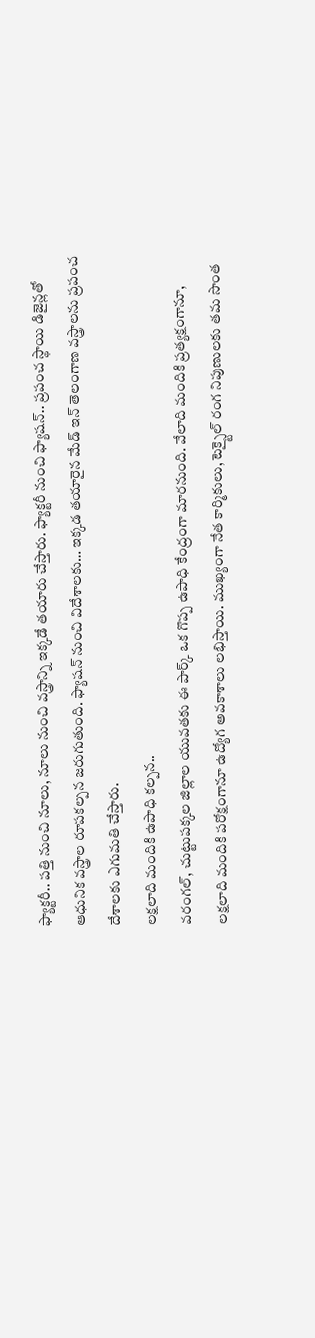ఫ్యాక్టరీ.. పత్తి నుంచి నూలు, నూలు నుంచి వస్త్రాన్ని ఇక్కడే తయారు చేస్తారు. ఫ్యాక్టరీ నుంచి ఫ్యాషన్.. ప్రపంచ స్థాయి డిజైన్లతో ఆధునిక వస్త్రాల రూపకల్పన జరుగుతుంది. ఫ్యాషన్ నుంచి విదేశాలకు… ఇక్కడ తయారైన మేడ్ ఇన్ తెలంగాణ వస్త్రాలను ప్రపంచ దేశాలకు ఎగుమతి చేస్తారు.
లక్షలాది మందికి ఉపాధి కల్పన..
వరంగల్, చుట్టుపక్కల జిల్లాల యువతకు ఈ పార్క్ ఒక గొప్ప ఉపాధి కేంద్రంగా మారనుంది. వేలాది మందికి ప్రత్యక్షంగానూ, లక్షలాది మందికి పరోక్షంగానూ ఉద్యోగ అవకాశాలు లభిస్తాయి. ముఖ్యంగా నేత కార్మికులు, టెక్స్టైల్ రంగ నిపుణులకు తమ సొంత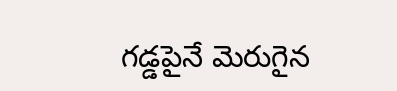గడ్డపైనే మెరుగైన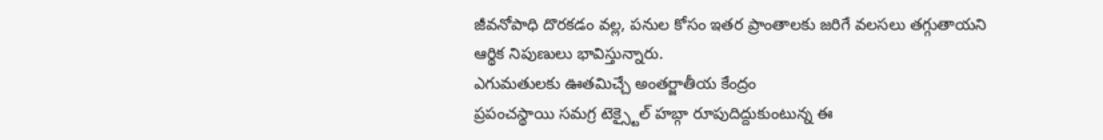జీవనోపాధి దొరకడం వల్ల, పనుల కోసం ఇతర ప్రాంతాలకు జరిగే వలసలు తగ్గుతాయని ఆర్థిక నిపుణులు భావిస్తున్నారు.
ఎగుమతులకు ఊతమిచ్చే అంతర్జాతీయ కేంద్రం
ప్రపంచస్థాయి సమగ్ర టెక్స్టైల్ హబ్గా రూపుదిద్దుకుంటున్న ఈ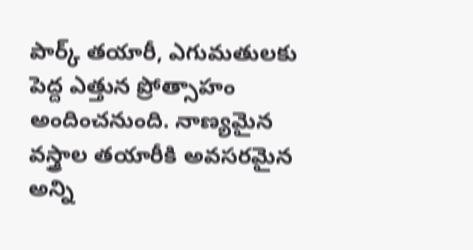పార్క్ తయారీ, ఎగుమతులకు పెద్ద ఎత్తున ప్రోత్సాహం అందించనుంది. నాణ్యమైన వస్త్రాల తయారీకి అవసరమైన అన్ని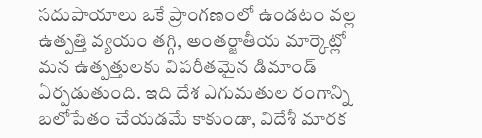సదుపాయాలు ఒకే ప్రాంగణంలో ఉండటం వల్ల ఉత్పత్తి వ్యయం తగ్గి, అంతర్జాతీయ మార్కెట్లో మన ఉత్పత్తులకు విపరీతమైన డిమాండ్ ఏర్పడుతుంది. ఇది దేశ ఎగుమతుల రంగాన్ని బలోపేతం చేయడమే కాకుండా, విదేశీ మారక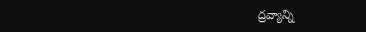ద్రవ్యాన్ని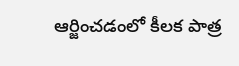ఆర్జించడంలో కీలక పాత్ర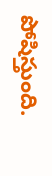పోషిస్తుంది.